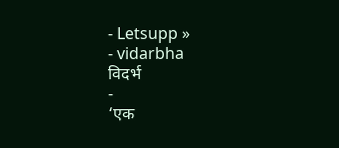- Letsupp »
- vidarbha
विदर्भ
-
‘एक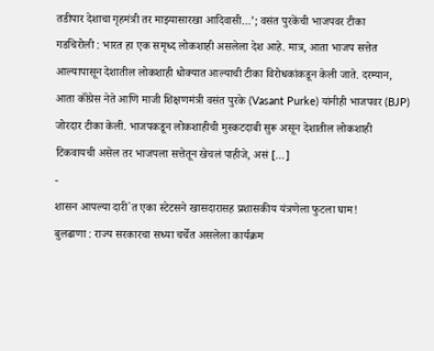तडीपार देशाचा गृहमंत्री तर माझ्यासारखा आदिवासी…’; वसंत पुरकेंची भाजपवर टीका
गडचिरोली : भारत हा एक समृध्द लोकशाही असलेला देश आहे. मात्र, आता भाजप सत्तेत आल्यापासून देशातील लोकशाही धोक्यात आल्याची टीका विरोधकांकडून केली जाते. दरम्यान, आता कॉंग्रेस नेते आणि माजी शिक्षणमंत्री वसंत पुरके (Vasant Purke) यांनीही भाजपवर (BJP) जोरदार टीका केली. भाजपकडून लोकशाहीची मुस्कटदाबी सुरू असून देशातील लोकशाही टिकवायची असेल तर भाजपला सत्तेतून खेचलं पाहीजे, असं […]
-
शासन आपल्या दारी`त एका स्टेटसने खासदारासह प्रशासकीय यंत्रणेला फुटला घाम!
बुलढाणा : राज्य सरकारचा सध्या चर्चेत असलेला कार्यक्रम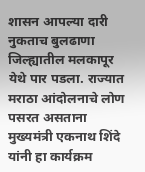शासन आपल्या दारी नुकताच बुलढाणा जिल्ह्यातील मलकापूर येथे पार पडला. राज्यात मराठा आंदोलनाचे लोण पसरत असताना मुख्यमंत्री एकनाथ शिंदे यांनी हा कार्यक्रम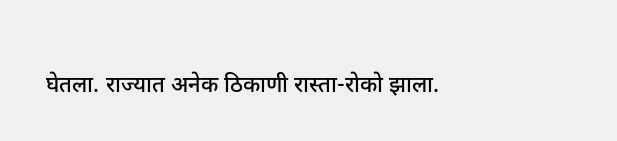घेतला. राज्यात अनेक ठिकाणी रास्ता-रोको झाला.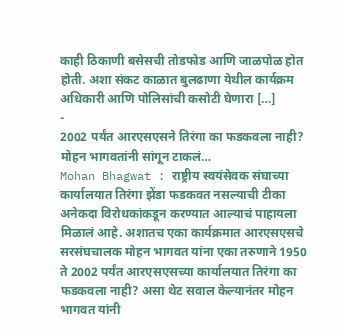काही ठिकाणी बसेसची तोडफोड आणि जाळपोळ होत होती. अशा संकट काळात बुलढाणा येथील कार्यक्रम अधिकारी आणि पोलिसांची कसोटी घेणारा […]
-
2002 पर्यंत आरएसएसने तिरंगा का फडकवला नाही? मोहन भागवतांनी सांगून टाकलं…
Mohan Bhagwat : राष्ट्रीय स्वयंसेवक संघाच्या कार्यालयात तिरंगा झेंडा फडकवत नसल्याची टीका अनेकदा विरोधकांकडून करण्यात आल्याचं पाहायला मिळालं आहे. अशातच एका कार्यक्रमात आरएसएसचे सरसंघचालक मोहन भागवत यांना एका तरुणाने 1950 ते 2002 पर्यंत आरएसएसच्या कार्यालयात तिरंगा का फडकवला नाही? असा थेट सवाल केल्यानंतर मोहन भागवत यांनी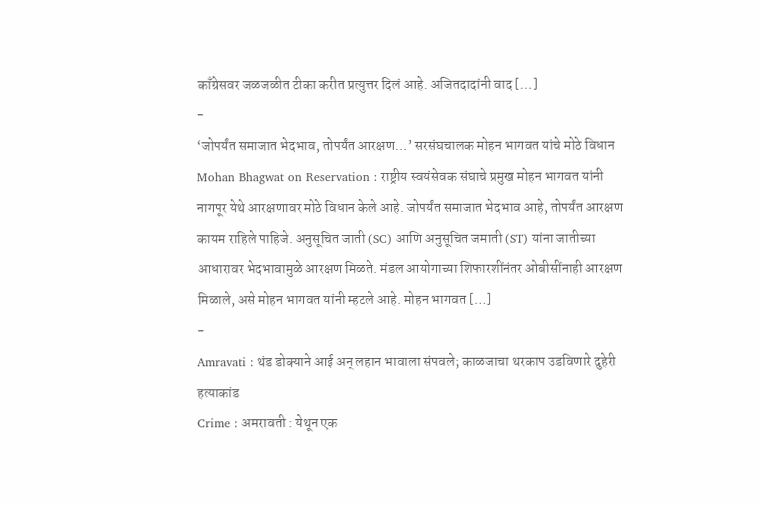काँग्रेसवर जळजळीत टीका करीत प्रत्युत्तर दिलं आहे. अजितदादांनी वाद […]
-
‘जोपर्यंत समाजात भेदभाव, तोपर्यंत आरक्षण…’ सरसंघचालक मोहन भागवत यांचे मोठे विधान
Mohan Bhagwat on Reservation : राष्ट्रीय स्वयंसेवक संघाचे प्रमुख मोहन भागवत यांनी नागपूर येथे आरक्षणावर मोठे विधान केले आहे. जोपर्यंत समाजात भेदभाव आहे, तोपर्यंत आरक्षण कायम राहिले पाहिजे. अनुसूचित जाती (SC) आणि अनुसूचित जमाती (ST) यांना जातीच्या आधारावर भेदभावामुळे आरक्षण मिळते. मंडल आयोगाच्या शिफारशींनंतर ओबीसींनाही आरक्षण मिळाले, असे मोहन भागवत यांनी म्हटले आहे. मोहन भागवत […]
-
Amravati : थंड डोक्याने आई अन् लहान भावाला संपवले; काळजाचा थरकाप उडविणारे दुहेरी हत्याकांड
Crime : अमरावती : येथून एक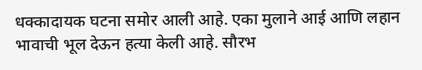धक्कादायक घटना समोर आली आहे. एका मुलाने आई आणि लहान भावाची भूल देऊन हत्या केली आहे. सौरभ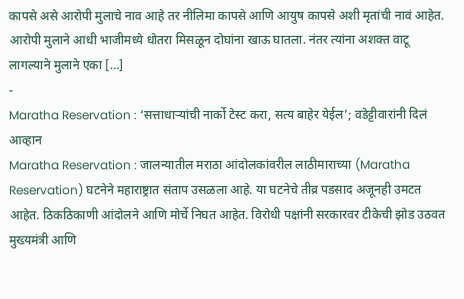कापसे असे आरोपी मुलाचे नाव आहे तर नीलिमा कापसे आणि आयुष कापसे अशी मृतांची नावं आहेत. आरोपी मुलाने आधी भाजीमध्ये धोतरा मिसळून दोघांना खाऊ घातला. नंतर त्यांना अशक्त वाटू लागल्याने मुलाने एका […]
-
Maratha Reservation : ‘सत्ताधाऱ्यांची नार्को टेस्ट करा, सत्य बाहेर येईल’; वडेट्टीवारांनी दिलं आव्हान
Maratha Reservation : जालन्यातील मराठा आंदोलकांवरील लाठीमाराच्या (Maratha Reservation) घटनेने महाराष्ट्रात संताप उसळला आहे. या घटनेचे तीव्र पडसाद अजूनही उमटत आहेत. ठिकठिकाणी आंदोलने आणि मोर्चे निघत आहेत. विरोधी पक्षांनी सरकारवर टीकेची झोड उठवत मुख्यमंत्री आणि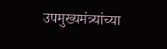उपमुख्यमंत्र्यांच्या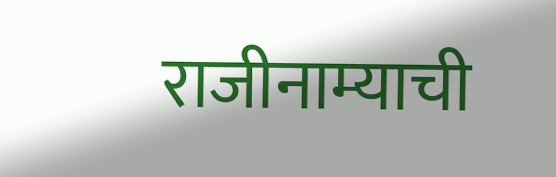राजीनाम्याची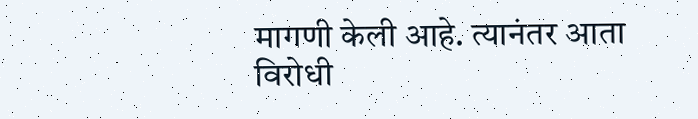मागणी केली आहे. त्यानंतर आता विरोधी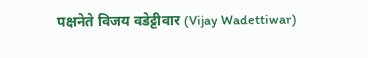पक्षनेते विजय वडेट्टीवार (Vijay Wadettiwar)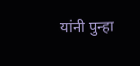यांनी पुन्हा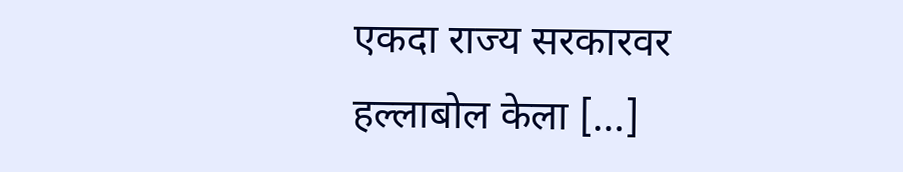एकदा राज्य सरकारवर हल्लाबोल केला […]